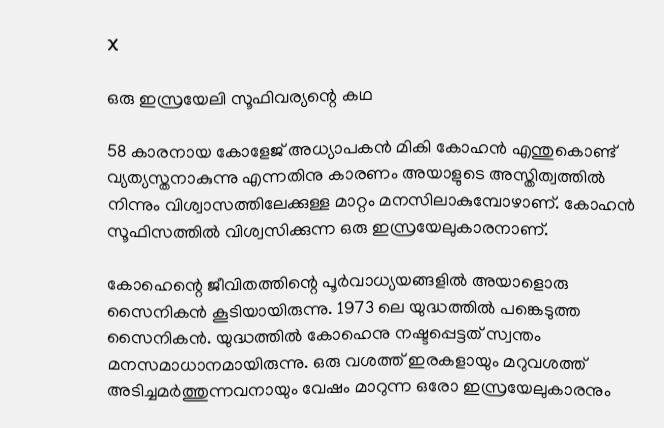X

ഒരു ഇസ്രയേലി സൂഫിവര്യന്റെ കഥ

58 കാരനായ കോളേജ് അധ്യാപകന്‍ മികി കോഹന്‍ എന്തുകൊണ്ട് വ്യത്യസ്തനാകുന്നു എന്നതിനു കാരണം അയാളുടെ അസ്തിത്വത്തില്‍ നിന്നും വിശ്വാസത്തിലേക്കുള്ള മാറ്റം മനസിലാകുമ്പോഴാണ്. കോഹന്‍ സൂഫിസത്തില്‍ വിശ്വസിക്കുന്ന ഒരു ഇസ്രയേലുകാരനാണ്.

കോഹെന്റെ ജീവിതത്തിന്റെ പൂര്‍വാധ്യയങ്ങളില്‍ അയാളൊരു സൈനികന്‍ കൂടിയായിരുന്നു. 1973 ലെ യുദ്ധത്തില്‍ പങ്കെടുത്ത സൈനികന്‍. യുദ്ധത്തില്‍ കോഹെനു നഷ്ടപ്പെട്ടത് സ്വന്തം മനസമാധാനമായിരുന്നു. ഒരു വശത്ത് ഇരകളായും മറുവശത്ത് അടിച്ചമര്‍ത്തുന്നവനായും വേഷം മാറുന്ന ഒരോ ഇസ്രയേലുകാരനും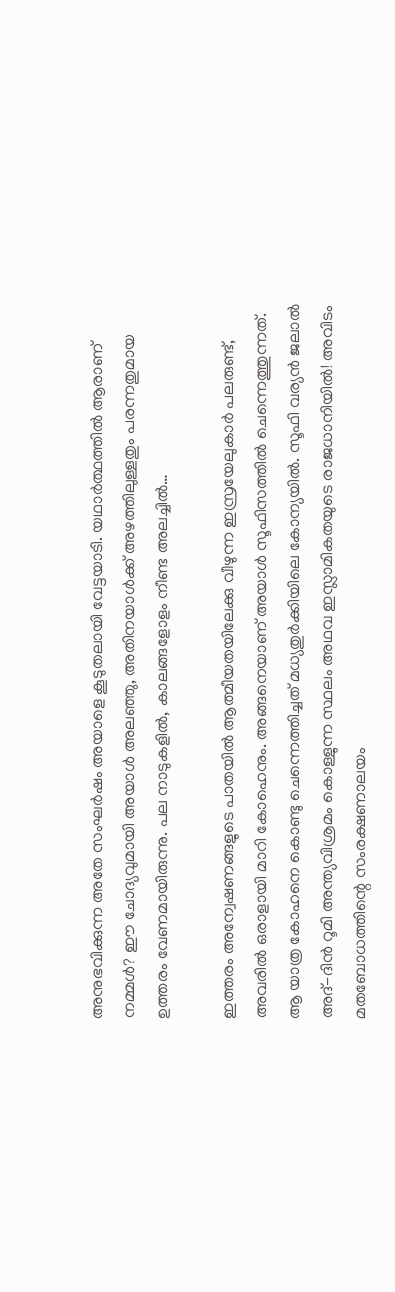അനുഭവിക്കുന്ന അതേ സംഘര്‍ഷം അയാളെ കൂടുതലായി വേട്ടയാടി. യഥാര്‍ത്ഥത്തില്‍ ആരാണ് നമ്മള്‍? ഈ ചോദ്യവുമായി അയാള്‍ അലഞ്ഞു, അതിനയാള്‍ക്ക് അഴത്തിലുള്ളതും പരന്നതുമായ ഉത്തരം വേണമായിരുന്നു. പല നാടുകളില്‍, കാലങ്ങളോളം നീണ്ട അലച്ചില്‍…

ഇത്തരം അന്വേഷണങ്ങളുടെ പാതയില്‍ ആത്മീയതയിലേക്കു വീഴുന്ന ഇസ്രയേലുകാര്‍ പലരുണ്ട്, അവരില്‍ ഒരാളായി മാറി കോഹെനും. അങ്ങനെയാണ് അയാള്‍ സൂഫിസത്തില്‍ ചെന്നെത്തുന്നത്. ആ യാത്ര കോഹനെ കൊണ്ടു ചെന്നെത്തിച്ചത് മധ്യതുര്‍ക്കിയിലെ കോന്യയില്‍. സൂഫി വര്യന്‍ ജലാല്‍ അദ്-ദിന്‍ റൂമി അന്ത്യവിശ്രമം കൊള്ളുന്ന സ്ഥലം അഥവ ഇസ്ലാമികതയുടെ രാജധാനിയില്‍! അവിടം മതബോധത്തിന്റെ സംരക്ഷണാലയം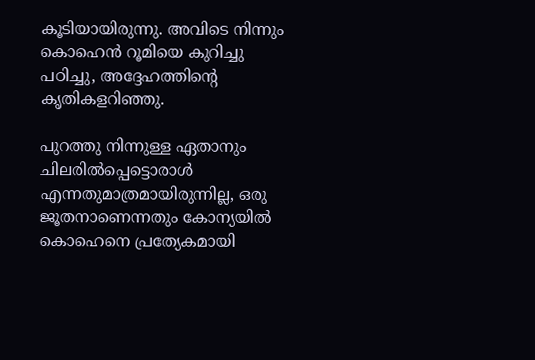കൂടിയായിരുന്നു. അവിടെ നിന്നും കൊഹെന്‍ റൂമിയെ കുറിച്ചു പഠിച്ചു, അദ്ദേഹത്തിന്റെ കൃതികളറിഞ്ഞു.

പുറത്തു നിന്നുള്ള ഏതാനും ചിലരില്‍പ്പെട്ടൊരാള്‍ എന്നതുമാത്രമായിരുന്നില്ല, ഒരു ജൂതനാണെന്നതും കോന്യയില്‍ കൊഹെനെ പ്രത്യേകമായി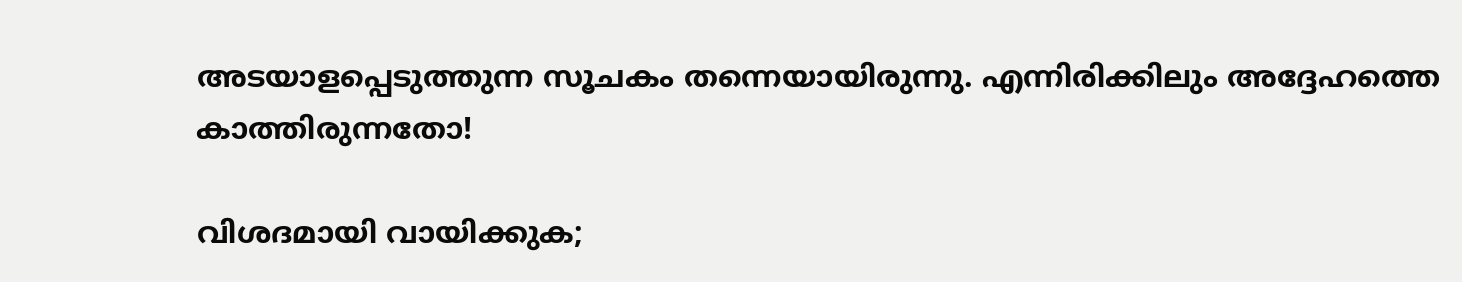അടയാളപ്പെടുത്തുന്ന സൂചകം തന്നെയായിരുന്നു. എന്നിരിക്കിലും അദ്ദേഹത്തെ കാത്തിരുന്നതോ!

വിശദമായി വായിക്കുക;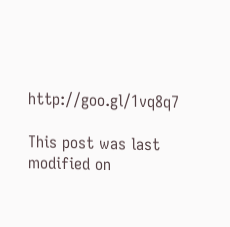http://goo.gl/1vq8q7

This post was last modified on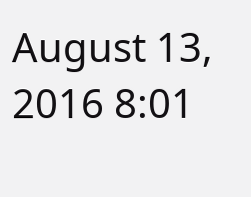August 13, 2016 8:01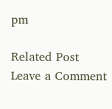pm

Related Post
Leave a Comment